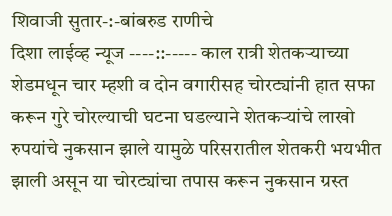शिवाजी सुतार-:-बांबरुड राणीचे
दिशा लाईव्ह न्यूज ----::----- काल रात्री शेतकऱ्याच्या शेडमधून चार म्हशी व दोन वगारीसह चोरट्यांनी हात सफा करून गुरे चोरल्याची घटना घडल्याने शेतकऱ्यांचे लाखो रुपयांचे नुकसान झाले यामुळे परिसरातील शेतकरी भयभीत झाली असून या चोरट्यांचा तपास करून नुकसान ग्रस्त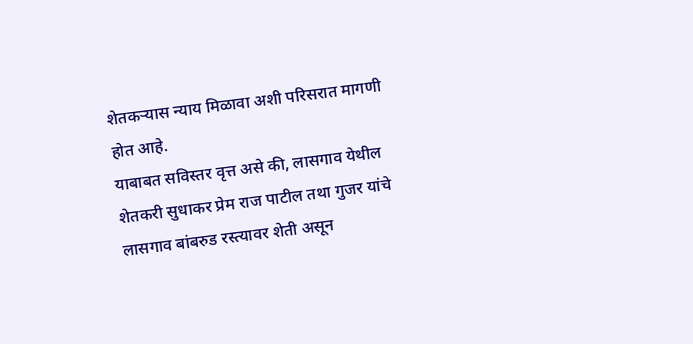शेतकऱ्यास न्याय मिळावा अशी परिसरात मागणी होत आहे.
याबाबत सविस्तर वृत्त असे की, लासगाव येथील शेतकरी सुधाकर प्रेम राज पाटील तथा गुजर यांचे लासगाव बांबरुड रस्त्यावर शेती असून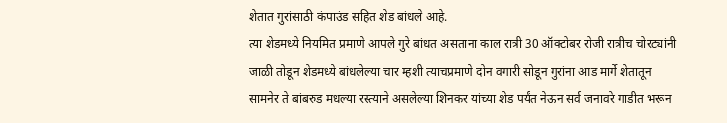शेतात गुरांसाठी कंपाउंड सहित शेड बांधले आहे.
त्या शेडमध्ये नियमित प्रमाणे आपले गुरे बांधत असताना काल रात्री 30 ऑक्टोबर रोजी रात्रीच चोरट्यांनी जाळी तोडून शेडमध्ये बांधलेल्या चार म्हशी त्याचप्रमाणे दोन वगारी सोडून गुरांना आड मार्गे शेतातून सामनेर ते बांबरुड मधल्या रस्त्याने असलेल्या शिनकर यांच्या शेड पर्यंत नेऊन सर्व जनावरे गाडीत भरून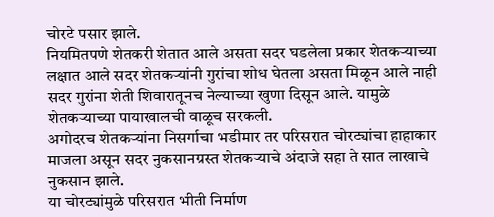चोरटे पसार झाले.
नियमितपणे शेतकरी शेतात आले असता सदर घडलेला प्रकार शेतकऱ्याच्या लक्षात आले सदर शेतकऱ्यांनी गुरांचा शोध घेतला असता मिळून आले नाही सदर गुरांना शेती शिवारातूनच नेल्याच्या खुणा दिसून आले. यामुळे शेतकऱ्याच्या पायाखालची वाळूच सरकली.
अगोदरच शेतकऱ्यांना निसर्गाचा भडीमार तर परिसरात चोरट्यांचा हाहाकार माजला असून सदर नुकसानग्रस्त शेतकऱ्याचे अंदाजे सहा ते सात लाखाचे नुकसान झाले.
या चोरट्यांमुळे परिसरात भीती निर्माण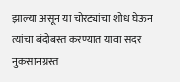झाल्या असून या चोरट्यांचा शोध घेऊन त्यांचा बंदोबस्त करण्यात यावा सदर नुकसानग्रस्त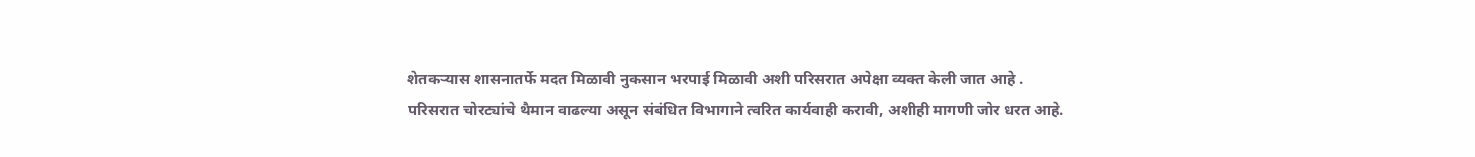शेतकऱ्यास शासनातर्फे मदत मिळावी नुकसान भरपाई मिळावी अशी परिसरात अपेक्षा व्यक्त केली जात आहे .
परिसरात चोरट्यांचे थैमान वाढल्या असून संबंधित विभागाने त्वरित कार्यवाही करावी, अशीही मागणी जोर धरत आहे.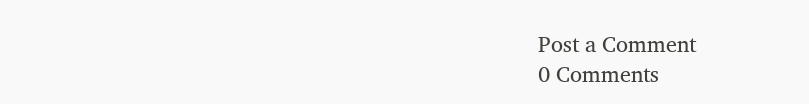Post a Comment
0 Comments